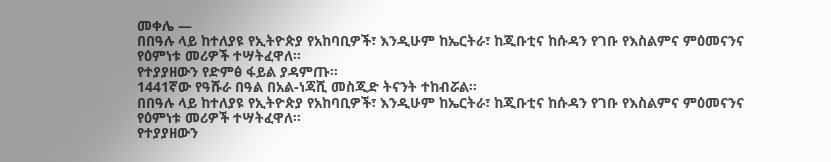መቀሌ —
በበዓሉ ላይ ከተለያዩ የኢትዮጵያ የአከባቢዎች፣ እንዲሁም ከኤርትራ፣ ከጂቡቲና ከሱዳን የገቡ የእስልምና ምዕመናንና የዕምነቱ መሪዎች ተሣትፈዋለ።
የተያያዘውን የድምፅ ፋይል ያዳምጡ።
1441ኛው የዓሹራ በዓል በአል-ነጃሺ መስጂድ ትናንት ተከብሯል።
በበዓሉ ላይ ከተለያዩ የኢትዮጵያ የአከባቢዎች፣ እንዲሁም ከኤርትራ፣ ከጂቡቲና ከሱዳን የገቡ የእስልምና ምዕመናንና የዕምነቱ መሪዎች ተሣትፈዋለ።
የተያያዘውን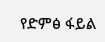የድምፅ ፋይል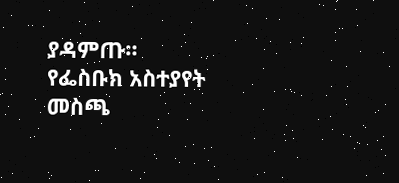ያዳምጡ።
የፌስቡክ አስተያየት መስጫ